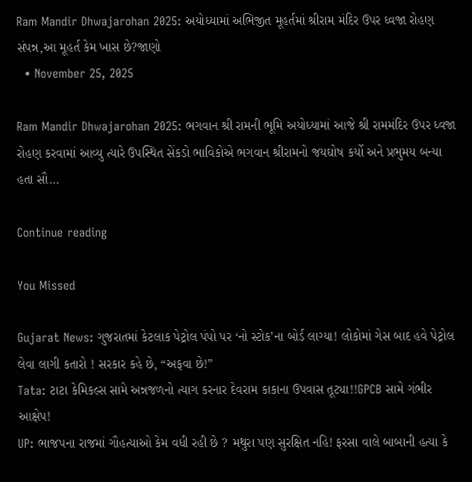Ram Mandir Dhwajarohan 2025: અયોધ્યામાં અભિજીત મૂહર્તમાં શ્રીરામ મંદિર ઉપર ધ્વજા રોહણ સંપન્ન,આ મૂહર્ત કેમ ખાસ છે?જાણો
  • November 25, 2025

Ram Mandir Dhwajarohan 2025: ભગવાન શ્રી રામની ભૂમિ અયોધ્યામાં આજે શ્રી રામમંદિર ઉપર ધ્વજા રોહણ કરવામાં આવ્યુ ત્યારે ઉપસ્થિત સેંકડો ભાવિકોએ ભગવાન શ્રીરામનો જયઘોષ કર્યો અને પ્રભુમય બન્યા હતા સૌ…

Continue reading

You Missed

Gujarat News: ગુજરાતમાં કેટલાક પેટ્રોલ પંપો પર ‘નો સ્ટોક’ના બોર્ડ લાગ્યા! લોકોમાં ગેસ બાદ હવે પેટ્રોલ લેવા લાગી કતારો ! સરકાર કહે છે, “અફવા છે!”
Tata: ટાટા કેમિકલ્સ સામે અન્નજળનો ત્યાગ કરનાર દેવરામ કાકાના ઉપવાસ તૂટ્યા!!GPCB સામે ગંભીર આક્ષેપ!
UP: ભાજપના રાજમાં ગૌહત્યાઓ કેમ વધી રહી છે ? મથુરા પણ સુરક્ષિત નહિ! ફરસા વાલે બાબાની હત્યા કે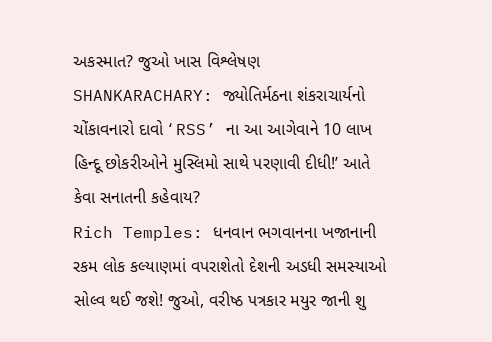અકસ્માત? જુઓ ખાસ વિશ્લેષણ
SHANKARACHARY: જ્યોતિર્મઠના શંકરાચાર્યનો ચોંકાવનારો દાવો ‘ RSS’ ના આ આગેવાને 10 લાખ હિન્દૂ છોકરીઓને મુસ્લિમો સાથે પરણાવી દીધી!’ આતે કેવા સનાતની કહેવાય?
Rich Temples: ધનવાન ભગવાનના ખજાનાની રકમ લોક કલ્યાણમાં વપરાશેતો દેશની અડધી સમસ્યાઓ સોલ્વ થઈ જશે! જુઓ, વરીષ્ઠ પત્રકાર મયુર જાની શુ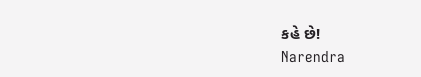કહે છે!
Narendra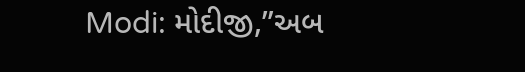Modi: મોદીજી,”અબ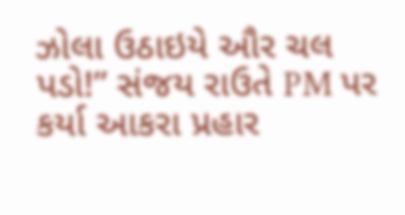ઝોલા ઉઠાઇયે ઔર ચલ પડો!” સંજય રાઉતે PM પર કર્યા આકરા પ્રહાર